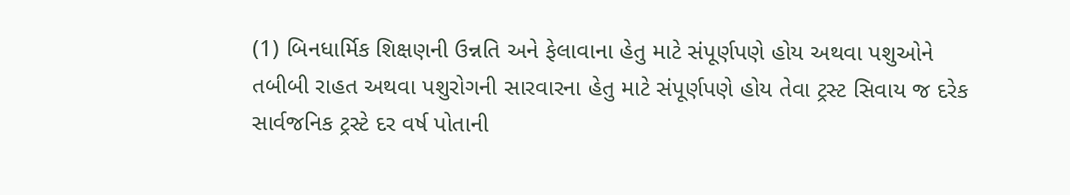(1) બિનધાર્મિક શિક્ષણની ઉન્નતિ અને ફેલાવાના હેતુ માટે સંપૂર્ણપણે હોય અથવા પશુઓને તબીબી રાહત અથવા પશુરોગની સારવારના હેતુ માટે સંપૂર્ણપણે હોય તેવા ટ્રસ્ટ સિવાય જ દરેક સાર્વજનિક ટ્રસ્ટે દર વર્ષ પોતાની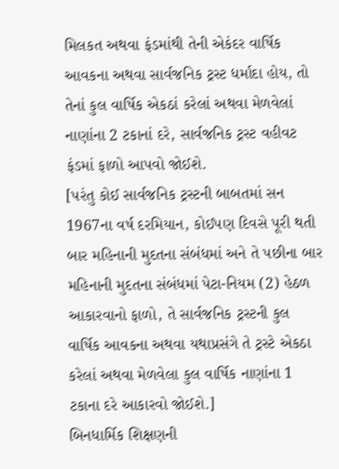મિલકત અથવા ફંડમાંથી તેની એકંદર વાર્ષિક આવકના અથવા સાર્વજનિક ટ્રસ્ટ ધર્માદા હોય, તો તેનાં કુલ વાર્ષિક એકઠાં કરેલાં અથવા મેળવેલાં નાણાંના 2 ટકાનાં દરે, સાર્વજનિક ટ્રસ્ટ વહીવટ ફંડમાં ફાળો આપવો જોઈશે.
[પરંતુ કોઈ સાર્વજનિક ટ્રસ્ટની બાબતમાં સન 1967ના વર્ષ દરમિયાન, કોઈપણ દિવસે પૂરી થતી બાર મહિનાની મુદતના સંબંધમાં અને તે પછીના બાર મહિનાની મુદતના સંબંધમાં પેટા-નિયમ (2) હેઠળ આકારવાનો ફાળો, તે સાર્વજનિક ટ્રસ્ટની કુલ વાર્ષિક આવકના અથવા યથાપ્રસંગે તે ટ્રસ્ટે એકઠા કરેલાં અથવા મેળવેલા કુલ વાર્ષિક નાણાંના 1 ટકાના દરે આકારવો જોઈશે.]
બિનધાર્મિક શિક્ષણની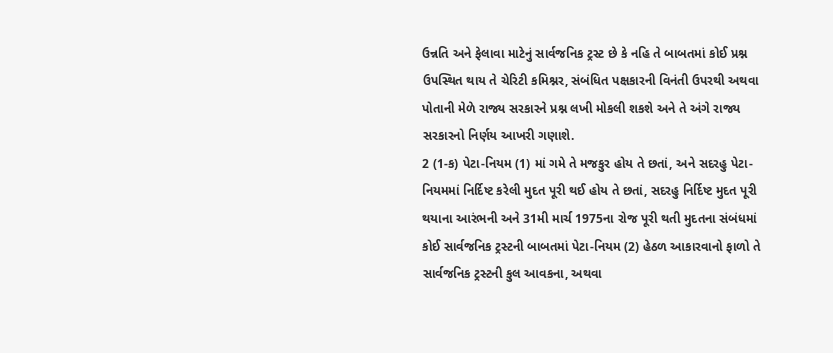ઉન્નતિ અને ફેલાવા માટેનું સાર્વજનિક ટ્રસ્ટ છે કે નહિ તે બાબતમાં કોઈ પ્રશ્ન ઉપસ્થિત થાય તે ચેરિટી કમિશ્નર, સંબંધિત પક્ષકારની વિનંતી ઉપરથી અથવા પોતાની મેળે રાજ્ય સરકારને પ્રશ્ન લખી મોકલી શકશે અને તે અંગે રાજ્ય સરકારનો નિર્ણય આખરી ગણાશે.
2 (1-ક) પેટા-નિયમ (1) માં ગમે તે મજકુર હોય તે છતાં, અને સદરહુ પેટા-નિયમમાં નિર્દિષ્ટ કરેલી મુદત પૂરી થઈ હોય તે છતાં, સદરહુ નિર્દિષ્ટ મુદત પૂરી થયાના આરંભની અને 31મી માર્ચ 1975ના રોજ પૂરી થતી મુદતના સંબંધમાં કોઈ સાર્વજનિક ટ્રસ્ટની બાબતમાં પેટા-નિયમ (2) હેઠળ આકારવાનો ફાળો તે સાર્વજનિક ટ્રસ્ટની કુલ આવકના, અથવા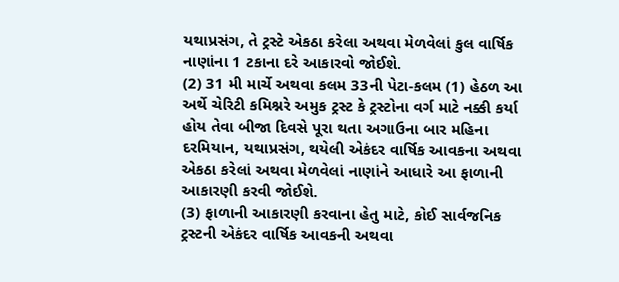યથાપ્રસંગ, તે ટ્રસ્ટે એકઠા કરેલા અથવા મેળવેલાં કુલ વાર્ષિક નાણાંના 1 ટકાના દરે આકારવો જોઈશે.
(2) 31 મી માર્ચે અથવા કલમ 33ની પેટા-કલમ (1) હેઠળ આ અર્થે ચેરિટી કમિશ્નરે અમુક ટ્રસ્ટ કે ટ્રસ્ટોના વર્ગ માટે નક્કી કર્યા હોય તેવા બીજા દિવસે પૂરા થતા અગાઉના બાર મહિના દરમિયાન, યથાપ્રસંગ, થયેલી એકંદર વાર્ષિક આવકના અથવા એકઠા કરેલાં અથવા મેળવેલાં નાણાંને આધારે આ ફાળાની આકારણી કરવી જોઈશે.
(3) ફાળાની આકારણી કરવાના હેતુ માટે, કોઈ સાર્વજનિક ટ્રસ્ટની એકંદર વાર્ષિક આવકની અથવા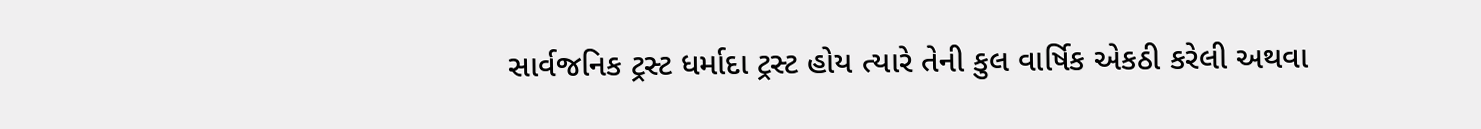સાર્વજનિક ટ્રસ્ટ ધર્માદા ટ્રસ્ટ હોય ત્યારે તેની કુલ વાર્ષિક એકઠી કરેલી અથવા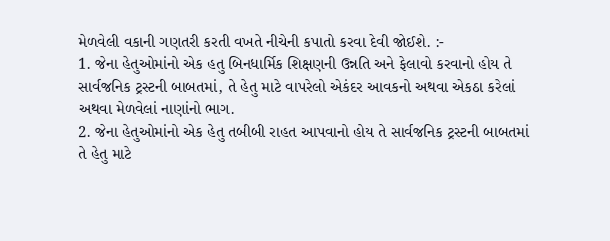મેળવેલી વકાની ગણતરી કરતી વખતે નીચેની કપાતો કરવા દેવી જોઈશે. :-
1. જેના હેતુઓમાંનો એક હતુ બિનધાર્મિક શિક્ષણની ઉન્નતિ અને ફેલાવો કરવાનો હોય તે સાર્વજનિક ટ્રસ્ટની બાબતમાં, તે હેતુ માટે વાપરેલો એકંદર આવકનો અથવા એકઠા કરેલાં અથવા મેળવેલાં નાણાંનો ભાગ.
2. જેના હેતુઓમાંનો એક હેતુ તબીબી રાહત આપવાનો હોય તે સાર્વજનિક ટ્રસ્ટની બાબતમાં તે હેતુ માટે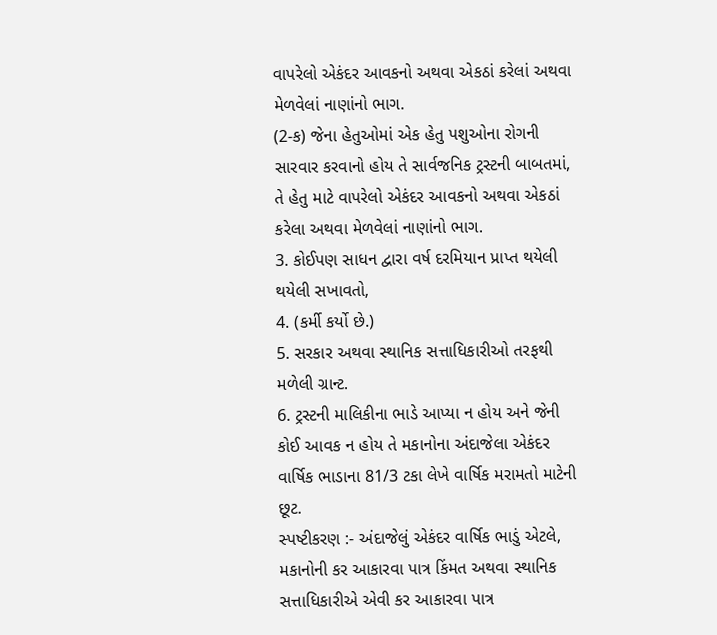વાપરેલો એકંદર આવકનો અથવા એકઠાં કરેલાં અથવા મેળવેલાં નાણાંનો ભાગ.
(2-ક) જેના હેતુઓમાં એક હેતુ પશુઓના રોગની સારવાર કરવાનો હોય તે સાર્વજનિક ટ્રસ્ટની બાબતમાં, તે હેતુ માટે વાપરેલો એકંદર આવકનો અથવા એકઠાં કરેલા અથવા મેળવેલાં નાણાંનો ભાગ.
3. કોઈપણ સાધન દ્વારા વર્ષ દરમિયાન પ્રાપ્ત થયેલી થયેલી સખાવતો,
4. (કર્મી કર્યો છે.)
5. સરકાર અથવા સ્થાનિક સત્તાધિકારીઓ તરફથી મળેલી ગ્રાન્ટ.
6. ટ્રસ્ટની માલિકીના ભાડે આપ્યા ન હોય અને જેની કોઈ આવક ન હોય તે મકાનોના અંદાજેલા એકંદર વાર્ષિક ભાડાના 81/3 ટકા લેખે વાર્ષિક મરામતો માટેની છૂટ.
સ્પષ્ટીકરણ :- અંદાજેલું એકંદર વાર્ષિક ભાડું એટલે, મકાનોની કર આકારવા પાત્ર કિંમત અથવા સ્થાનિક સત્તાધિકારીએ એવી કર આકારવા પાત્ર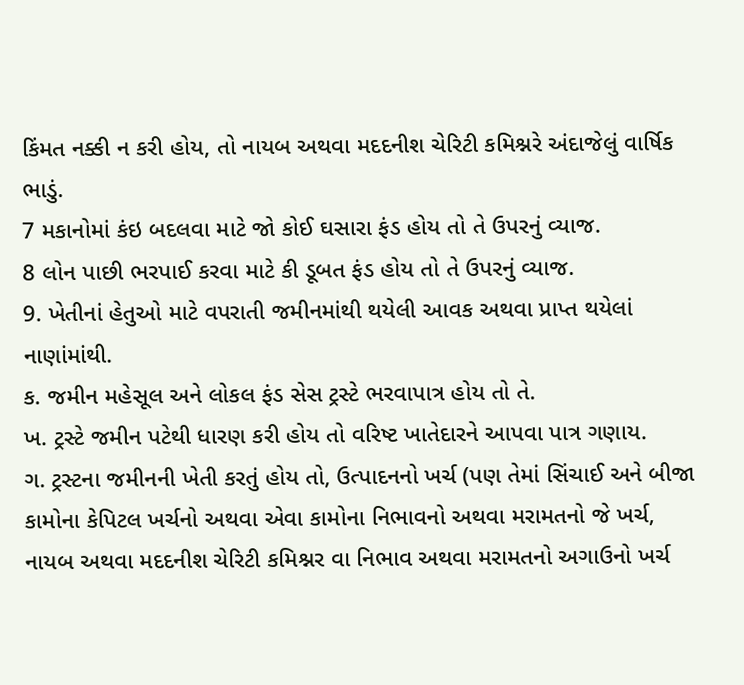કિંમત નક્કી ન કરી હોય, તો નાયબ અથવા મદદનીશ ચેરિટી કમિશ્નરે અંદાજેલું વાર્ષિક ભાડું.
7 મકાનોમાં કંઇ બદલવા માટે જો કોઈ ઘસારા ફંડ હોય તો તે ઉપરનું વ્યાજ.
8 લોન પાછી ભરપાઈ કરવા માટે કી ડૂબત ફંડ હોય તો તે ઉપરનું વ્યાજ.
9. ખેતીનાં હેતુઓ માટે વપરાતી જમીનમાંથી થયેલી આવક અથવા પ્રાપ્ત થયેલાં નાણાંમાંથી.
ક. જમીન મહેસૂલ અને લોકલ ફંડ સેસ ટ્રસ્ટે ભરવાપાત્ર હોય તો તે.
ખ. ટ્રસ્ટે જમીન પટેથી ધારણ કરી હોય તો વરિષ્ટ ખાતેદારને આપવા પાત્ર ગણાય.
ગ. ટ્રસ્ટના જમીનની ખેતી કરતું હોય તો, ઉત્પાદનનો ખર્ચ (પણ તેમાં સિંચાઈ અને બીજા કામોના કેપિટલ ખર્ચનો અથવા એવા કામોના નિભાવનો અથવા મરામતનો જે ખર્ચ, નાયબ અથવા મદદનીશ ચેરિટી કમિશ્નર વા નિભાવ અથવા મરામતનો અગાઉનો ખર્ચ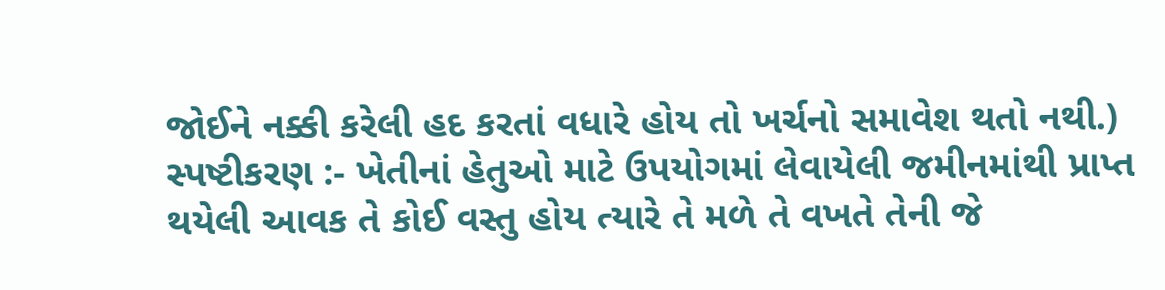જોઈને નક્કી કરેલી હદ કરતાં વધારે હોય તો ખર્ચનો સમાવેશ થતો નથી.)
સ્પષ્ટીકરણ :- ખેતીનાં હેતુઓ માટે ઉપયોગમાં લેવાયેલી જમીનમાંથી પ્રાપ્ત થયેલી આવક તે કોઈ વસ્તુ હોય ત્યારે તે મળે તે વખતે તેની જે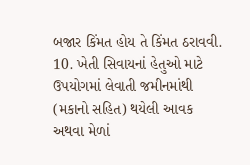બજાર કિંમત હોય તે કિંમત ઠરાવવી.
10. ખેતી સિવાયનાં હેતુઓ માટે ઉપયોગમાં લેવાતી જમીનમાંથી (મકાનો સહિત) થયેલી આવક અથવા મેળાં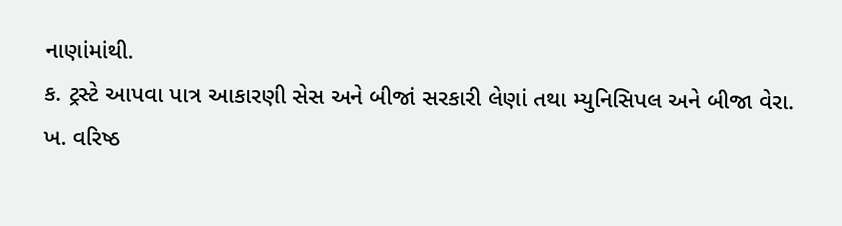નાણાંમાંથી.
ક. ટ્રસ્ટે આપવા પાત્ર આકારણી સેસ અને બીજાં સરકારી લેણાં તથા મ્યુનિસિપલ અને બીજા વેરા.
ખ. વરિષ્ઠ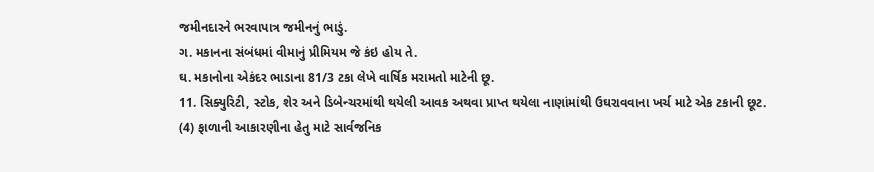જમીનદારને ભરવાપાત્ર જમીનનું ભાડું.
ગ. મકાનના સંબંધમાં વીમાનું પ્રીમિયમ જે કંઇ હોય તે.
ઘ. મકાનોના એકંદર ભાડાના 81/3 ટકા લેખે વાર્ષિક મરામતો માટેની છૂ.
11. સિક્યુરિટી, સ્ટોક, શેર અને ડિબેન્ચરમાંથી થયેલી આવક અથવા પ્રાપ્ત થયેલા નાણાંમાંથી ઉઘરાવવાના ખર્ચ માટે એક ટકાની છૂટ.
(4) ફાળાની આકારણીના હેતુ માટે સાર્વજનિક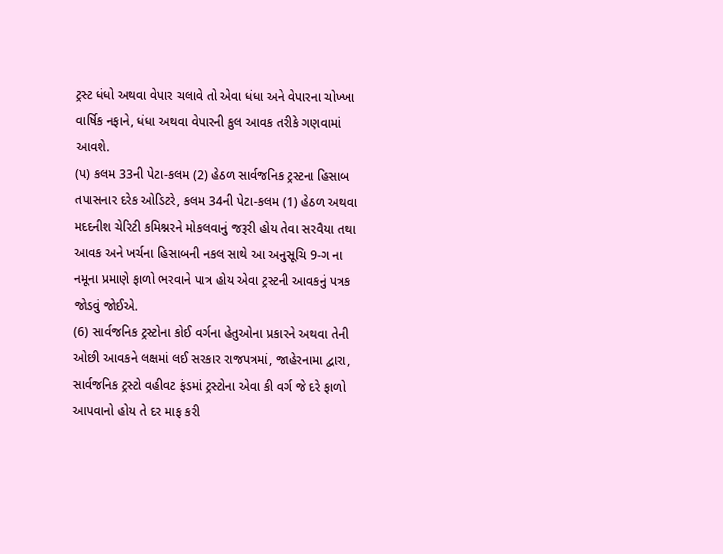ટ્રસ્ટ ધંધો અથવા વેપાર ચલાવે તો એવા ધંધા અને વેપારના ચોખ્ખા વાર્ષિક નફાને, ધંધા અથવા વેપારની કુલ આવક તરીકે ગણવામાં આવશે.
(પ) કલમ 33ની પેટા-કલમ (2) હેઠળ સાર્વજનિક ટ્રસ્ટના હિસાબ તપાસનાર દરેક ઓડિટરે, કલમ 34ની પેટા-કલમ (1) હેઠળ અથવા મદદનીશ ચેરિટી કમિશ્નરને મોકલવાનું જરૂરી હોય તેવા સરવૈયા તથા આવક અને ખર્ચના હિસાબની નકલ સાથે આ અનુસૂચિ 9-ગ ના નમૂના પ્રમાણે ફાળો ભરવાને પાત્ર હોય એવા ટ્રસ્ટની આવકનું પત્રક જોડવું જોઈએ.
(6) સાર્વજનિક ટ્રસ્ટોના કોઈ વર્ગના હેતુઓના પ્રકારને અથવા તેની ઓછી આવકને લક્ષમાં લઈ સરકાર રાજપત્રમાં, જાહેરનામા દ્વારા, સાર્વજનિક ટ્રસ્ટો વહીવટ ફંડમાં ટ્રસ્ટોના એવા કી વર્ગ જે દરે ફાળો આપવાનો હોય તે દર માફ કરી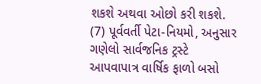શકશે અથવા ઓછો કરી શકશે.
(7) પૂર્વવર્તી પેટા-નિયમો, અનુસાર ગણેલો સાર્વજનિક ટ્રસ્ટે આપવાપાત્ર વાર્ષિક ફાળો બસો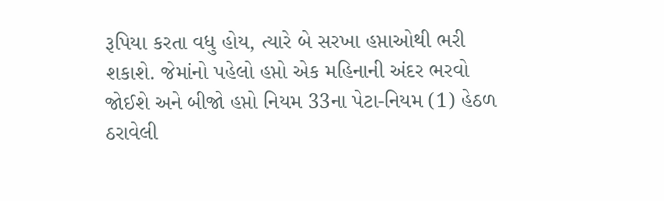રૂપિયા કરતા વધુ હોય, ત્યારે બે સરખા હપ્તાઓથી ભરી શકાશે. જેમાંનો પહેલો હપ્તો એક મહિનાની અંદર ભરવો જોઈશે અને બીજો હપ્તો નિયમ 33ના પેટા-નિયમ (1) હેઠળ ઠરાવેલી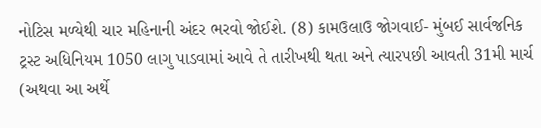નોટિસ મળ્યેથી ચાર મહિનાની અંદર ભરવો જોઈશે. (8) કામઉલાઉ જોગવાઈ- મુંબઈ સાર્વજનિક ટ્રસ્ટ અધિનિયમ 1050 લાગુ પાડવામાં આવે તે તારીખથી થતા અને ત્યારપછી આવતી 31મી માર્ચ (અથવા આ અર્થે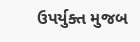ઉપર્યુક્ત મુજબ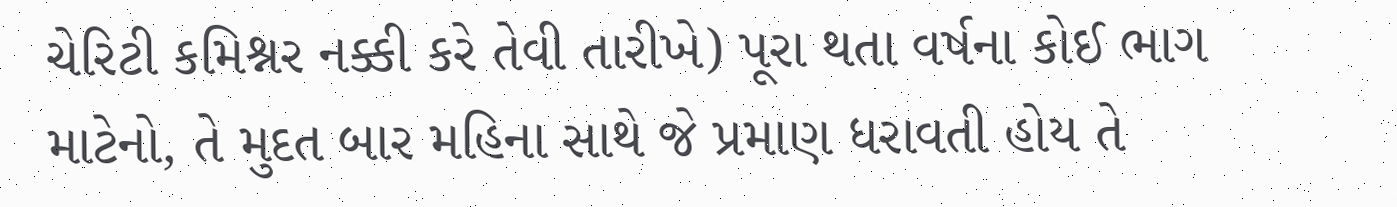ચેરિટી કમિશ્નર નક્કી કરે તેવી તારીખે) પૂરા થતા વર્ષના કોઈ ભાગ માટેનો, તે મુદત બાર મહિના સાથે જે પ્રમાણ ધરાવતી હોય તે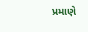પ્રમાણે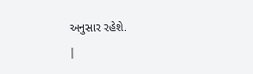અનુસાર રહેશે.
|